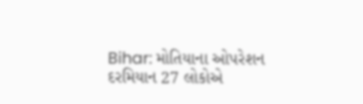Bihar: મોતિયાના ઓપરેશન દરમિયાન 27 લોકોએ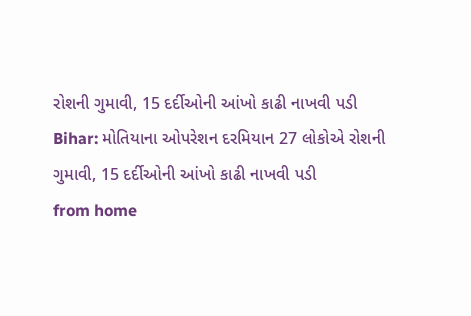રોશની ગુમાવી, 15 દર્દીઓની આંખો કાઢી નાખવી પડી
Bihar: મોતિયાના ઓપરેશન દરમિયાન 27 લોકોએ રોશની ગુમાવી, 15 દર્દીઓની આંખો કાઢી નાખવી પડી
from home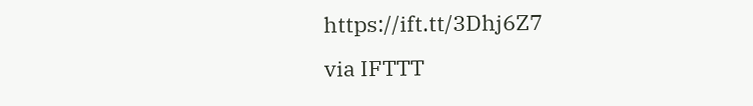https://ift.tt/3Dhj6Z7
via IFTTT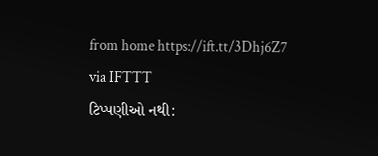from home https://ift.tt/3Dhj6Z7
via IFTTT
ટિપ્પણીઓ નથી: